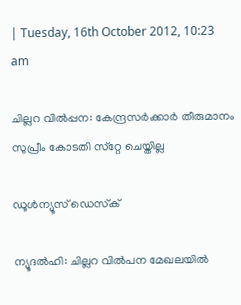| Tuesday, 16th October 2012, 10:23 am

ചില്ലറ വില്‍പ്പന: കേന്ദ്രസര്‍ക്കാര്‍ തീരുമാനം സുപ്രീം കോടതി സ്‌റ്റേ ചെയ്തില്ല

ഡൂള്‍ന്യൂസ് ഡെസ്‌ക്

ന്യൂദല്‍ഹി: ചില്ലറ വില്‍പന മേഖലയില്‍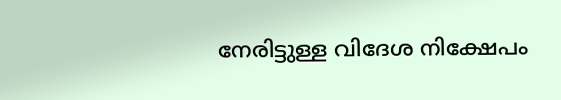നേരിട്ടുള്ള വിദേശ നിക്ഷേപം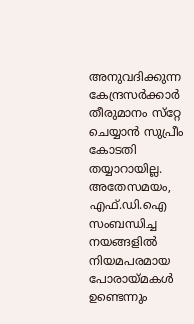അനുവദിക്കുന്ന കേന്ദ്രസര്‍ക്കാര്‍ തീരുമാനം സ്‌റ്റേ ചെയ്യാന്‍ സുപ്രീം കോടതി തയ്യാറായില്ല. അതേസമയം, എഫ്.ഡി.ഐ സംബന്ധിച്ച നയങ്ങളില്‍ നിയമപരമായ പോരായ്മകള്‍ ഉണ്ടെന്നും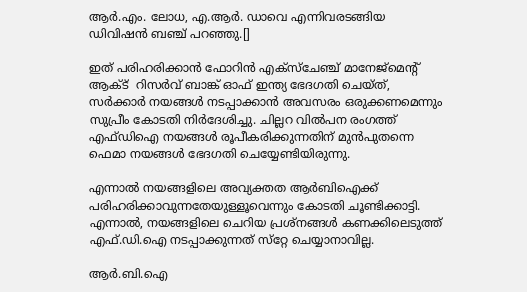ആര്‍.എം. ലോധ, എ.ആര്‍. ഡാവെ എന്നിവരടങ്ങിയ ഡിവിഷന്‍ ബഞ്ച് പറഞ്ഞു.[]

ഇത് പരിഹരിക്കാന്‍ ഫോറിന്‍ എക്‌സ്‌ചേഞ്ച് മാനേജ്‌മെന്റ് ആക്ട്  റിസര്‍വ് ബാങ്ക് ഓഫ് ഇന്ത്യ ഭേദഗതി ചെയ്ത്, സര്‍ക്കാര്‍ നയങ്ങള്‍ നടപ്പാക്കാന്‍ അവസരം ഒരുക്കണമെന്നും സുപ്രീം കോടതി നിര്‍ദേശിച്ചു. ചില്ലറ വില്‍പന രംഗത്ത് എഫ്ഡിഐ നയങ്ങള്‍ രൂപീകരിക്കുന്നതിന് മുന്‍പുതന്നെ ഫെമാ നയങ്ങള്‍ ഭേദഗതി ചെയ്യേണ്ടിയിരുന്നു.

എന്നാല്‍ നയങ്ങളിലെ അവ്യക്തത ആര്‍ബിഐക്ക് പരിഹരിക്കാവുന്നതേയുള്ളൂവെന്നും കോടതി ചൂണ്ടിക്കാട്ടി. എന്നാല്‍, നയങ്ങളിലെ ചെറിയ പ്രശ്‌നങ്ങള്‍ കണക്കിലെടുത്ത് എഫ്.ഡി.ഐ നടപ്പാക്കുന്നത് സ്‌റ്റേ ചെയ്യാനാവില്ല.

ആര്‍.ബി.ഐ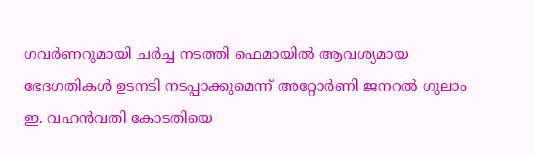ഗവര്‍ണറുമായി ചര്‍ച്ച നടത്തി ഫെമായില്‍ ആവശ്യമായ ഭേദഗതികള്‍ ഉടനടി നടപ്പാക്കുമെന്ന് അറ്റോര്‍ണി ജനറല്‍ ഗുലാം ഇ. വഹന്‍വതി കോടതിയെ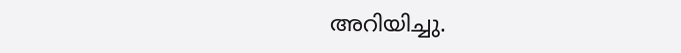അറിയിച്ചു.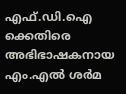എഫ്.ഡി.ഐ ക്കെതിരെ അഭിഭാഷകനായ എം.എല്‍ ശര്‍മ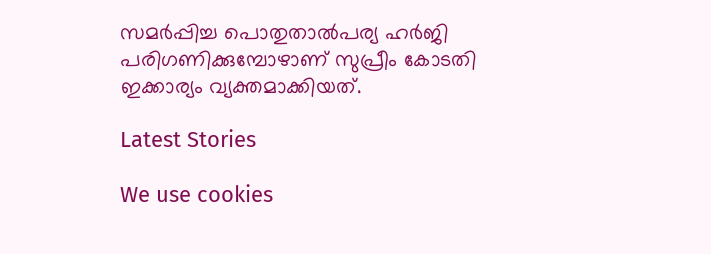സമര്‍പ്പിച്ച പൊതുതാല്‍പര്യ ഹര്‍ജി പരിഗണിക്കുമ്പോഴാണ് സുപ്രീം കോടതി ഇക്കാര്യം വ്യക്തമാക്കിയത്.

Latest Stories

We use cookies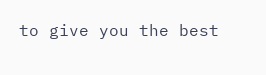to give you the best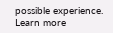possible experience. Learn more